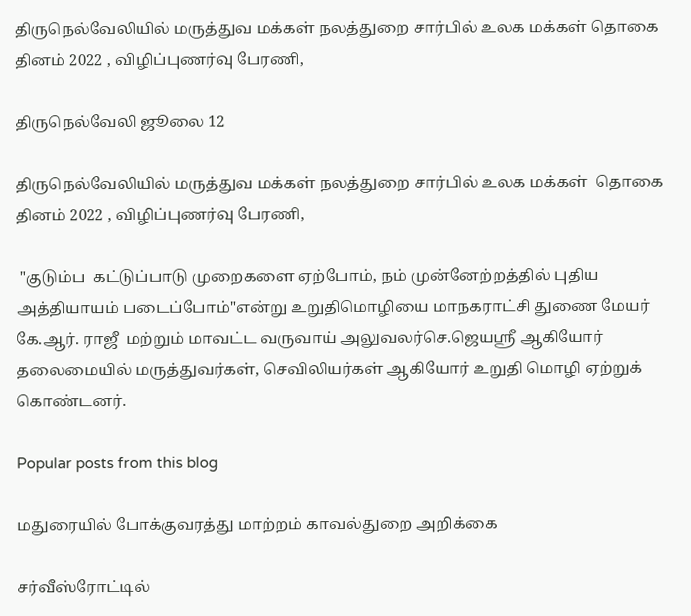திருநெல்வேலியில் மருத்துவ மக்கள் நலத்துறை சார்பில் உலக மக்கள் தொகை தினம் 2022 , விழிப்புணர்வு பேரணி,

திருநெல்வேலி ஜூலை 12

திருநெல்வேலியில் மருத்துவ மக்கள் நலத்துறை சார்பில் உலக மக்கள்  தொகை தினம் 2022 , விழிப்புணர்வு பேரணி,

 "குடும்ப  கட்டுப்பாடு முறைகளை ஏற்போம், நம் முன்னேற்றத்தில் புதிய அத்தியாயம் படைப்போம்"என்று உறுதிமொழியை மாநகராட்சி துணை மேயர் கே.ஆர். ராஜீ  மற்றும் மாவட்ட வருவாய் அலுவலர்செ.ஜெயஸ்ரீ ஆகியோர் தலைமையில் மருத்துவர்கள், செவிலியர்கள் ஆகியோர் உறுதி மொழி ஏற்றுக் கொண்டனர்.

Popular posts from this blog

மதுரையில் போக்குவரத்து மாற்றம் காவல்துறை அறிக்கை

சர்வீஸ்ரோட்டில்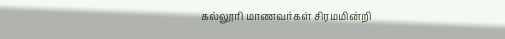கல்லூரி மாணவர்கள் சிரமமின்றி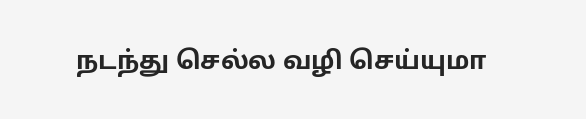நடந்து செல்ல வழி செய்யுமா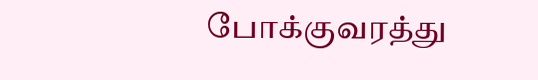போக்குவரத்து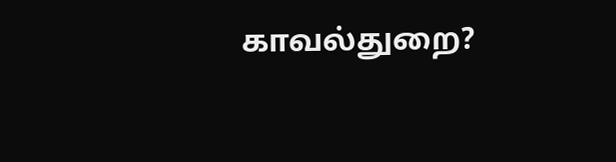காவல்துறை?